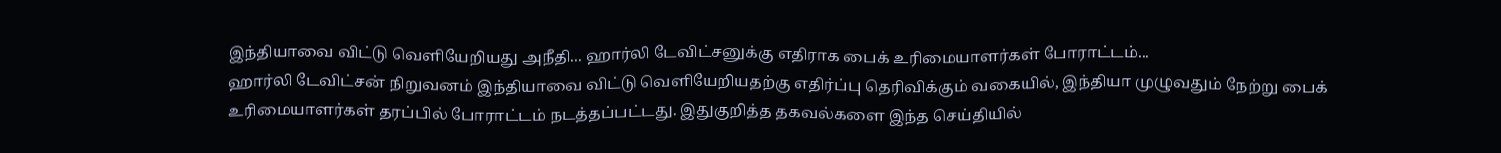இந்தியாவை விட்டு வெளியேறியது அநீதி... ஹார்லி டேவிட்சனுக்கு எதிராக பைக் உரிமையாளர்கள் போராட்டம்...
ஹார்லி டேவிட்சன் நிறுவனம் இந்தியாவை விட்டு வெளியேறியதற்கு எதிர்ப்பு தெரிவிக்கும் வகையில், இந்தியா முழுவதும் நேற்று பைக் உரிமையாளர்கள் தரப்பில் போராட்டம் நடத்தப்பட்டது. இதுகுறித்த தகவல்களை இந்த செய்தியில்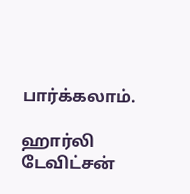பார்க்கலாம்.

ஹார்லி டேவிட்சன்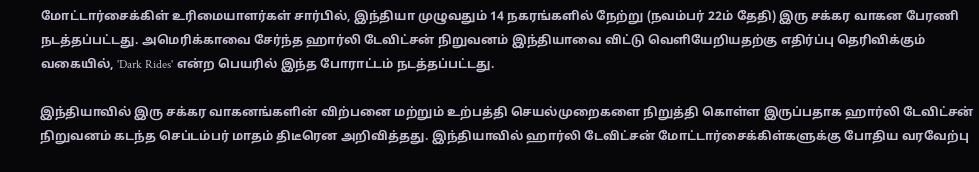மோட்டார்சைக்கிள் உரிமையாளர்கள் சார்பில், இந்தியா முழுவதும் 14 நகரங்களில் நேற்று (நவம்பர் 22ம் தேதி) இரு சக்கர வாகன பேரணி நடத்தப்பட்டது. அமெரிக்காவை சேர்ந்த ஹார்லி டேவிட்சன் நிறுவனம் இந்தியாவை விட்டு வெளியேறியதற்கு எதிர்ப்பு தெரிவிக்கும் வகையில், 'Dark Rides' என்ற பெயரில் இந்த போராட்டம் நடத்தப்பட்டது.

இந்தியாவில் இரு சக்கர வாகனங்களின் விற்பனை மற்றும் உற்பத்தி செயல்முறைகளை நிறுத்தி கொள்ள இருப்பதாக ஹார்லி டேவிட்சன் நிறுவனம் கடந்த செப்டம்பர் மாதம் திடீரென அறிவித்தது. இந்தியாவில் ஹார்லி டேவிட்சன் மோட்டார்சைக்கிள்களுக்கு போதிய வரவேற்பு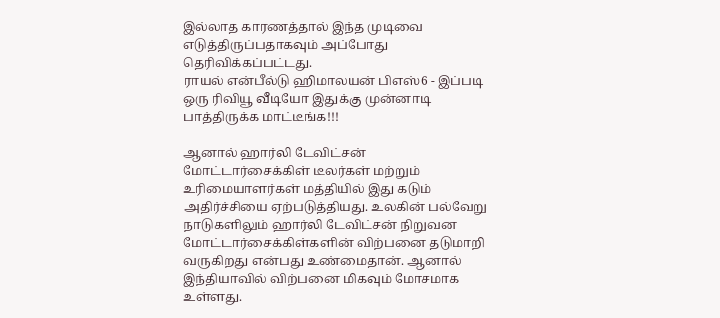இல்லாத காரணத்தால் இந்த முடிவை எடுத்திருப்பதாகவும் அப்போது தெரிவிக்கப்பட்டது.
ராயல் என்பீல்டு ஹிமாலயன் பிஎஸ்6 - இப்படி ஒரு ரிவியூ வீடியோ இதுக்கு முன்னாடி பாத்திருக்க மாட்டீங்க!!!

ஆனால் ஹார்லி டேவிட்சன் மோட்டார்சைக்கிள் டீலர்கள் மற்றும் உரிமையாளர்கள் மத்தியில் இது கடும் அதிர்ச்சியை ஏற்படுத்தியது. உலகின் பல்வேறு நாடுகளிலும் ஹார்லி டேவிட்சன் நிறுவன மோட்டார்சைக்கிள்களின் விற்பனை தடுமாறி வருகிறது என்பது உண்மைதான். ஆனால் இந்தியாவில் விற்பனை மிகவும் மோசமாக உள்ளது.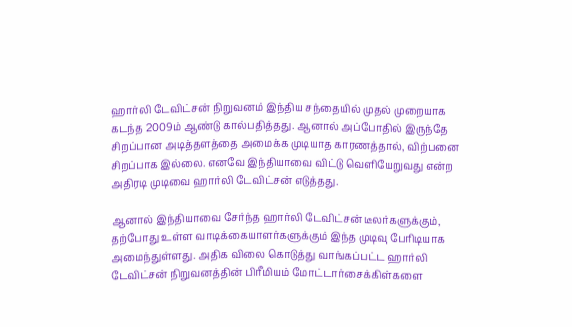ஹார்லி டேவிட்சன் நிறுவனம் இந்திய சந்தையில் முதல் முறையாக கடந்த 2009ம் ஆண்டு கால்பதித்தது. ஆனால் அப்போதில் இருந்தே சிறப்பான அடித்தளத்தை அமைக்க முடியாத காரணத்தால், விற்பனை சிறப்பாக இல்லை. எனவே இந்தியாவை விட்டு வெளியேறுவது என்ற அதிரடி முடிவை ஹார்லி டேவிட்சன் எடுத்தது.

ஆனால் இந்தியாவை சேர்ந்த ஹார்லி டேவிட்சன் டீலர்களுக்கும், தற்போது உள்ள வாடிக்கையாளர்களுக்கும் இந்த முடிவு பேரிடியாக அமைந்துள்ளது. அதிக விலை கொடுத்து வாங்கப்பட்ட ஹார்லி டேவிட்சன் நிறுவனத்தின் பிரீமியம் மோட்டார்சைக்கிள்களை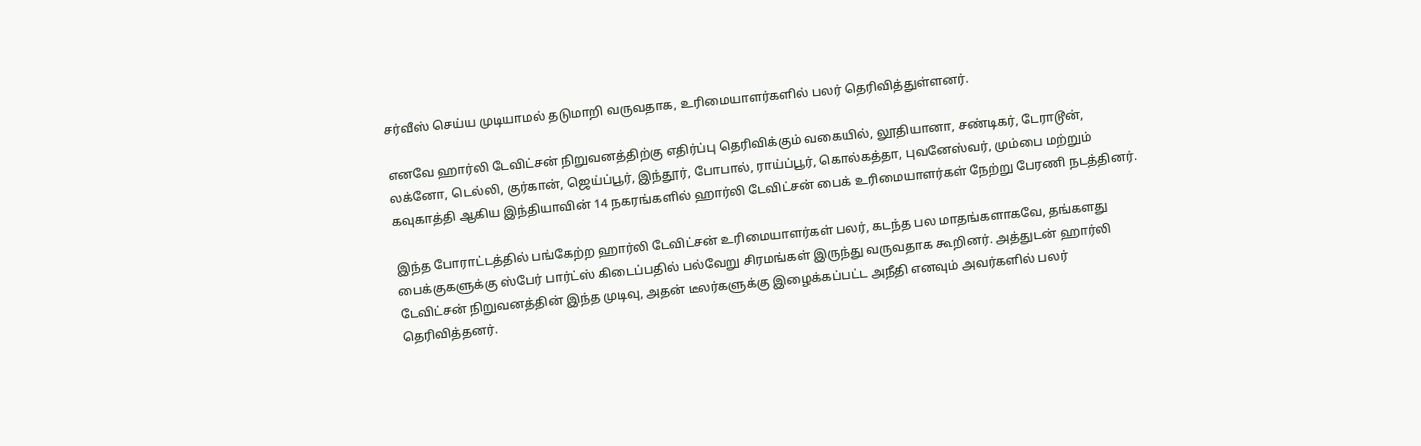சர்வீஸ் செய்ய முடியாமல் தடுமாறி வருவதாக, உரிமையாளர்களில் பலர் தெரிவித்துள்ளனர்.

எனவே ஹார்லி டேவிட்சன் நிறுவனத்திற்கு எதிர்ப்பு தெரிவிக்கும் வகையில், லூதியானா, சண்டிகர், டேராடூன், லக்னோ, டெல்லி, குர்கான், ஜெய்ப்பூர், இந்தூர், போபால், ராய்ப்பூர், கொல்கத்தா, புவனேஸ்வர், மும்பை மற்றும் கவுகாத்தி ஆகிய இந்தியாவின் 14 நகரங்களில் ஹார்லி டேவிட்சன் பைக் உரிமையாளர்கள் நேற்று பேரணி நடத்தினர்.

இந்த போராட்டத்தில் பங்கேற்ற ஹார்லி டேவிட்சன் உரிமையாளர்கள் பலர், கடந்த பல மாதங்களாகவே, தங்களது பைக்குகளுக்கு ஸ்பேர் பார்ட்ஸ் கிடைப்பதில் பல்வேறு சிரமங்கள் இருந்து வருவதாக கூறினர். அத்துடன் ஹார்லி டேவிட்சன் நிறுவனத்தின் இந்த முடிவு, அதன் டீலர்களுக்கு இழைக்கப்பட்ட அநீதி எனவும் அவர்களில் பலர் தெரிவித்தனர்.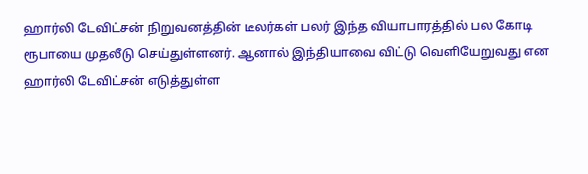ஹார்லி டேவிட்சன் நிறுவனத்தின் டீலர்கள் பலர் இந்த வியாபாரத்தில் பல கோடி ரூபாயை முதலீடு செய்துள்ளனர். ஆனால் இந்தியாவை விட்டு வெளியேறுவது என ஹார்லி டேவிட்சன் எடுத்துள்ள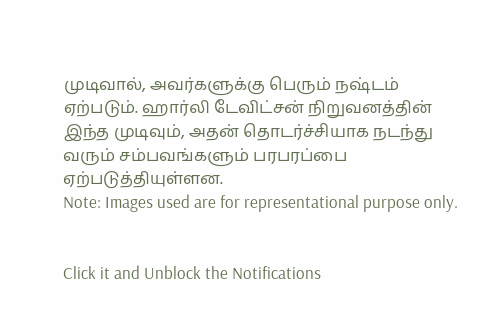முடிவால், அவர்களுக்கு பெரும் நஷ்டம் ஏற்படும். ஹார்லி டேவிட்சன் நிறுவனத்தின் இந்த முடிவும், அதன் தொடர்ச்சியாக நடந்து வரும் சம்பவங்களும் பரபரப்பை ஏற்படுத்தியுள்ளன.
Note: Images used are for representational purpose only.


Click it and Unblock the Notifications